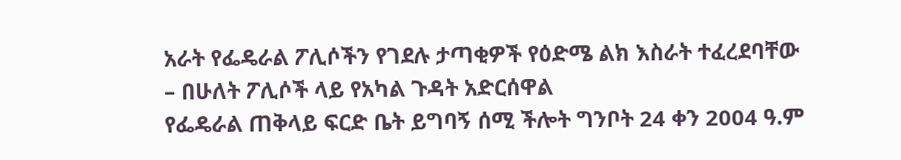አራት የፌዴራል ፖሊሶችን የገደሉ ታጣቂዎች የዕድሜ ልክ እስራት ተፈረደባቸው
– በሁለት ፖሊሶች ላይ የአካል ጉዳት አድርሰዋል
የፌዴራል ጠቅላይ ፍርድ ቤት ይግባኝ ሰሚ ችሎት ግንቦት 24 ቀን 2004 ዓ.ም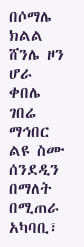በሶማሌ ክልል ሸንሌ ዞን ሆራ ቀበሌ ገበሬ ማኅበር ልዩ ስሙ ሰንደዲን በማለት በሚጠራ አካባቢ፣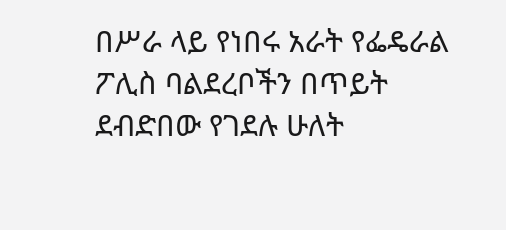በሥራ ላይ የነበሩ አራት የፌዴራል ፖሊስ ባልደረቦችን በጥይት ደብድበው የገደሉ ሁለት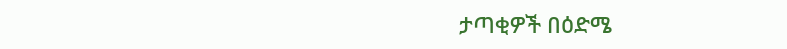ታጣቂዎች በዕድሜ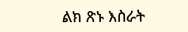ልክ ጽኑ እስራት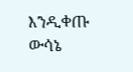እንዲቀጡ ውሳኔ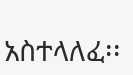አስተላለፈ፡፡